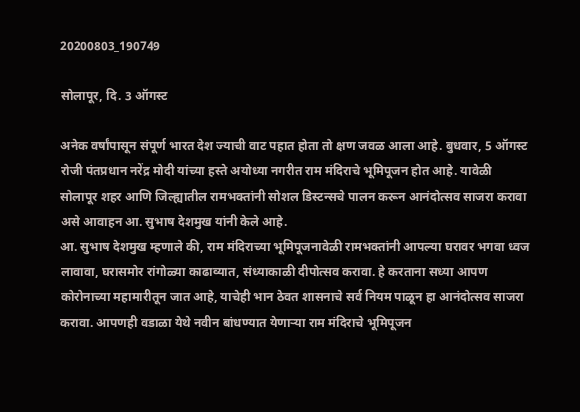20200803_190749

सोलापूर, दि. 3 ऑगस्ट

अनेक वर्षांपासून संपूर्ण भारत देश ज्याची वाट पहात होता तो क्षण जवळ आला आहे. बुधवार, 5 ऑगस्ट रोजी पंतप्रधान नरेंद्र मोदी यांच्या हस्ते अयोध्या नगरीत राम मंदिराचे भूमिपूजन होत आहे. यावेळी सोलापूर शहर आणि जिल्ह्यातील रामभक्तांनी सोशल डिस्टन्सचे पालन करून आनंदोत्सव साजरा करावा असे आवाहन आ. सुभाष देशमुख यांनी केले आहे.
आ. सुभाष देशमुख म्हणाले की, राम मंदिराच्या भूमिपूजनावेळी रामभक्तांनी आपल्या घरावर भगवा ध्वज लावावा, घरासमोर रांगोळ्या काढाव्यात, संध्याकाळी दीपोत्सव करावा. हे करताना सध्या आपण कोरोनाच्या महामारीतून जात आहे, याचेही भान ठेवत शासनाचे सर्व नियम पाळून हा आनंदोत्सव साजरा करावा. आपणही वडाळा येथे नवीन बांधण्यात येणार्‍या राम मंदिराचे भूमिपूजन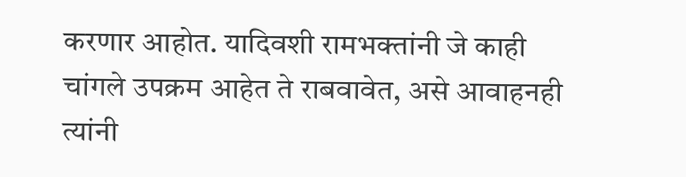करणार आहोत. यादिवशी रामभक्तांनी जे काही चांगले उपक्रम आहेत ते राबवावेत, असे आवाहनही त्यांनी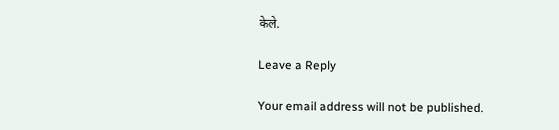केले.

Leave a Reply

Your email address will not be published.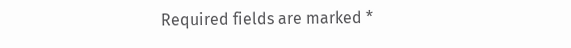Required fields are marked *